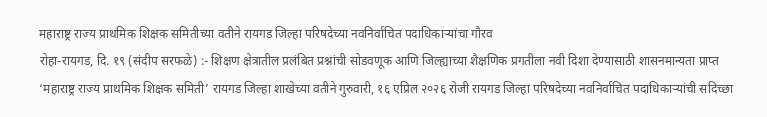महाराष्ट्र राज्य प्राथमिक शिक्षक समितीच्या वतीने रायगड जिल्हा परिषदेच्या नवनिर्वाचित पदाधिकाऱ्यांचा गौरव
रोहा-रायगड, दि. १९ (संदीप सरफळे) :- शिक्षण क्षेत्रातील प्रलंबित प्रश्नांची सोडवणूक आणि जिल्ह्याच्या शैक्षणिक प्रगतीला नवी दिशा देण्यासाठी शासनमान्यता प्राप्त ‘महाराष्ट्र राज्य प्राथमिक शिक्षक समिती’ रायगड जिल्हा शाखेच्या वतीने गुरुवारी, १६ एप्रिल २०२६ रोजी रायगड जिल्हा परिषदेच्या नवनिर्वाचित पदाधिकाऱ्यांची सदिच्छा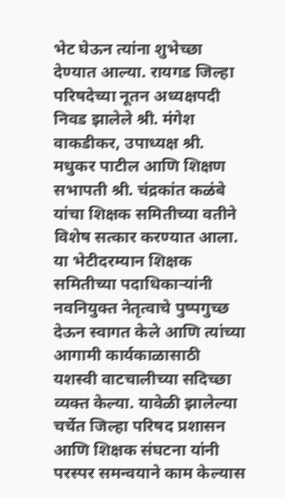भेट घेऊन त्यांना शुभेच्छा देण्यात आल्या. रायगड जिल्हा परिषदेच्या नूतन अध्यक्षपदी निवड झालेले श्री. मंगेश वाकडीकर, उपाध्यक्ष श्री. मधुकर पाटील आणि शिक्षण सभापती श्री. चंद्रकांत कळंबे यांचा शिक्षक समितीच्या वतीने विशेष सत्कार करण्यात आला.
या भेटीदरम्यान शिक्षक समितीच्या पदाधिकाऱ्यांनी नवनियुक्त नेतृत्वाचे पुष्पगुच्छ देऊन स्वागत केले आणि त्यांच्या आगामी कार्यकाळासाठी यशस्वी वाटचालीच्या सदिच्छा व्यक्त केल्या. यावेळी झालेल्या चर्चेत जिल्हा परिषद प्रशासन आणि शिक्षक संघटना यांनी परस्पर समन्वयाने काम केल्यास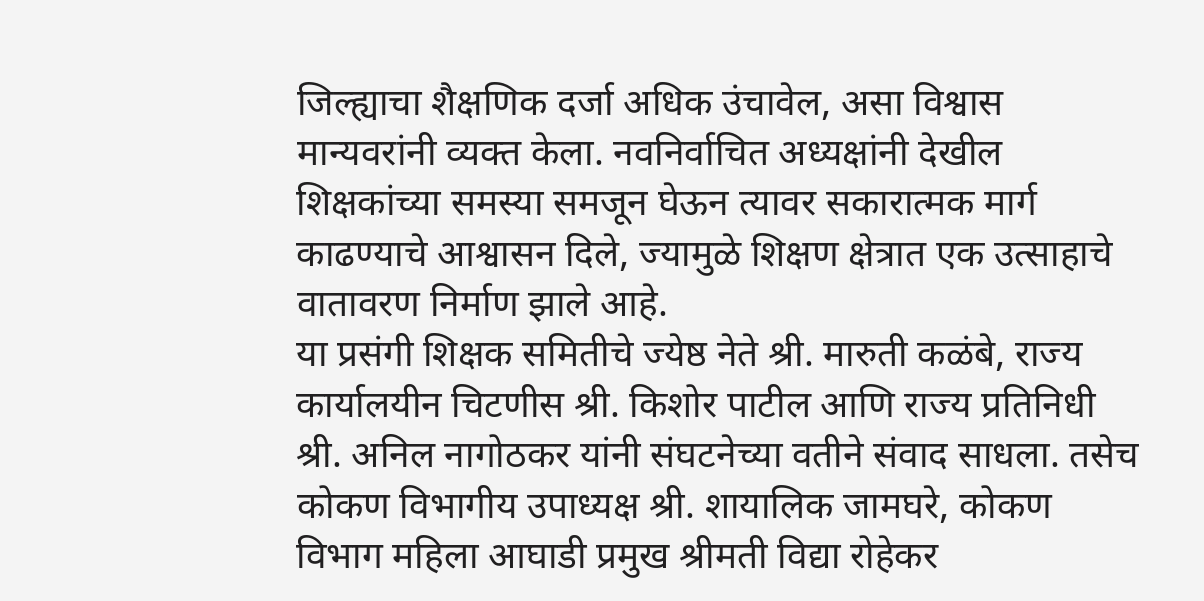जिल्ह्याचा शैक्षणिक दर्जा अधिक उंचावेल, असा विश्वास मान्यवरांनी व्यक्त केला. नवनिर्वाचित अध्यक्षांनी देखील शिक्षकांच्या समस्या समजून घेऊन त्यावर सकारात्मक मार्ग काढण्याचे आश्वासन दिले, ज्यामुळे शिक्षण क्षेत्रात एक उत्साहाचे वातावरण निर्माण झाले आहे.
या प्रसंगी शिक्षक समितीचे ज्येष्ठ नेते श्री. मारुती कळंबे, राज्य कार्यालयीन चिटणीस श्री. किशोर पाटील आणि राज्य प्रतिनिधी श्री. अनिल नागोठकर यांनी संघटनेच्या वतीने संवाद साधला. तसेच कोकण विभागीय उपाध्यक्ष श्री. शायालिक जामघरे, कोकण विभाग महिला आघाडी प्रमुख श्रीमती विद्या रोहेकर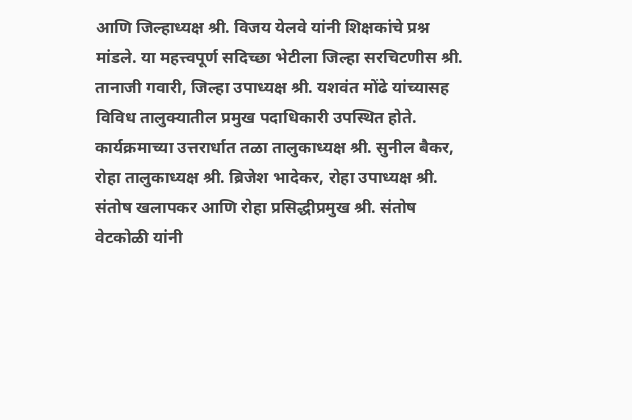आणि जिल्हाध्यक्ष श्री. विजय येलवे यांनी शिक्षकांचे प्रश्न मांडले. या महत्त्वपूर्ण सदिच्छा भेटीला जिल्हा सरचिटणीस श्री. तानाजी गवारी, जिल्हा उपाध्यक्ष श्री. यशवंत मोंढे यांच्यासह विविध तालुक्यातील प्रमुख पदाधिकारी उपस्थित होते.
कार्यक्रमाच्या उत्तरार्धात तळा तालुकाध्यक्ष श्री. सुनील बैकर, रोहा तालुकाध्यक्ष श्री. ब्रिजेश भादेकर, रोहा उपाध्यक्ष श्री. संतोष खलापकर आणि रोहा प्रसिद्धीप्रमुख श्री. संतोष वेटकोळी यांनी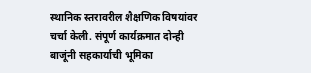स्थानिक स्तरावरील शैक्षणिक विषयांवर चर्चा केली. संपूर्ण कार्यक्रमात दोन्ही बाजूंनी सहकार्याची भूमिका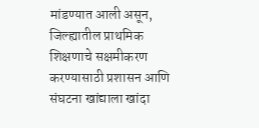मांडण्यात आली असून, जिल्ह्यातील प्राथमिक शिक्षणाचे सक्षमीकरण करण्यासाठी प्रशासन आणि संघटना खांद्याला खांदा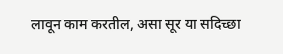लावून काम करतील, असा सूर या सदिच्छा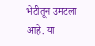भेटीतून उमटला आहे. या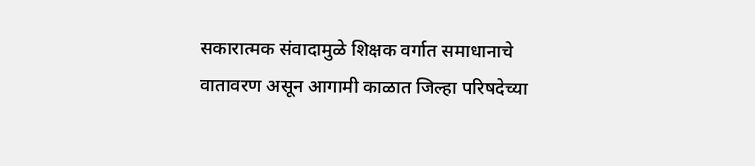सकारात्मक संवादामुळे शिक्षक वर्गात समाधानाचे वातावरण असून आगामी काळात जिल्हा परिषदेच्या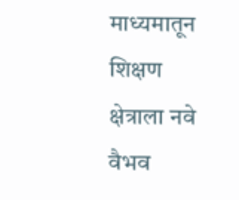माध्यमातून शिक्षण क्षेत्राला नवे वैभव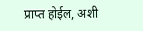प्राप्त होईल, अशी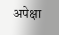अपेक्षा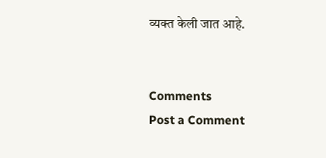व्यक्त केली जात आहे.


Comments
Post a Comment